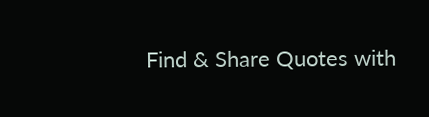Find & Share Quotes with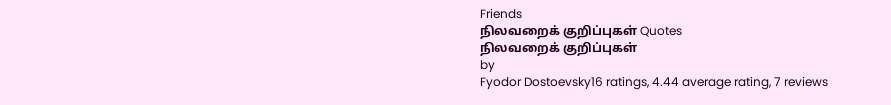Friends
நிலவறைக் குறிப்புகள் Quotes
நிலவறைக் குறிப்புகள்
by
Fyodor Dostoevsky16 ratings, 4.44 average rating, 7 reviews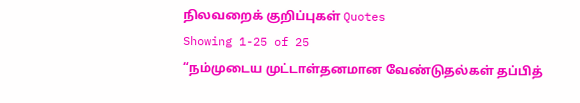நிலவறைக் குறிப்புகள் Quotes
Showing 1-25 of 25
“நம்முடைய முட்டாள்தனமான வேண்டுதல்கள் தப்பித்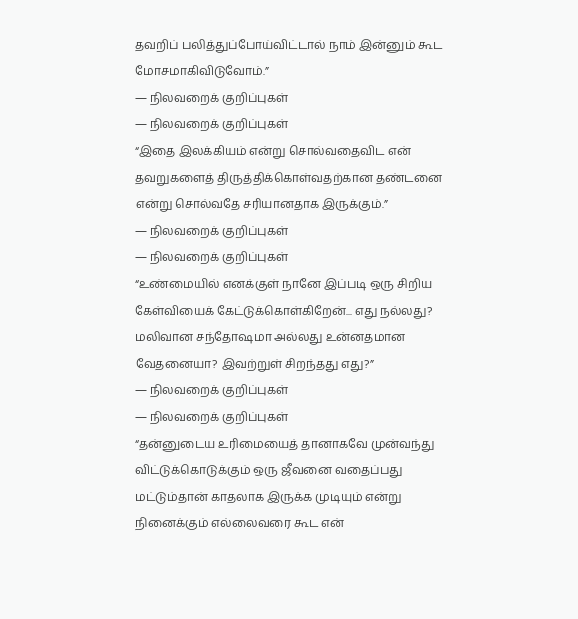தவறிப் பலித்துப்போய்விட்டால் நாம் இன்னும் கூட மோசமாகிவிடுவோம்.”
― நிலவறைக் குறிப்புகள்
― நிலவறைக் குறிப்புகள்
“இதை இலக்கியம் என்று சொல்வதைவிட என் தவறுகளைத் திருத்திக்கொள்வதற்கான தண்டனை என்று சொல்வதே சரியானதாக இருக்கும்.”
― நிலவறைக் குறிப்புகள்
― நிலவறைக் குறிப்புகள்
“உண்மையில் எனக்குள் நானே இப்படி ஒரு சிறிய கேள்வியைக் கேட்டுக்கொள்கிறேன்... எது நல்லது? மலிவான சந்தோஷமா அல்லது உன்னதமான வேதனையா? இவற்றுள் சிறந்தது எது?”
― நிலவறைக் குறிப்புகள்
― நிலவறைக் குறிப்புகள்
“தன்னுடைய உரிமையைத் தானாகவே முன்வந்து விட்டுக்கொடுக்கும் ஒரு ஜீவனை வதைப்பது மட்டும்தான் காதலாக இருக்க முடியும் என்று நினைக்கும் எல்லைவரை கூட என்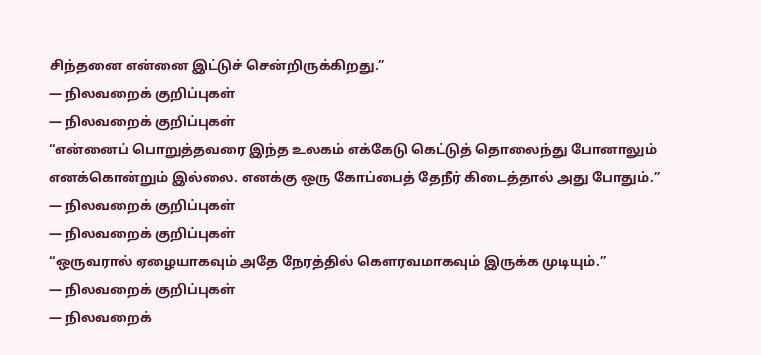சிந்தனை என்னை இட்டுச் சென்றிருக்கிறது.”
― நிலவறைக் குறிப்புகள்
― நிலவறைக் குறிப்புகள்
“என்னைப் பொறுத்தவரை இந்த உலகம் எக்கேடு கெட்டுத் தொலைந்து போனாலும் எனக்கொன்றும் இல்லை. எனக்கு ஒரு கோப்பைத் தேநீர் கிடைத்தால் அது போதும்.”
― நிலவறைக் குறிப்புகள்
― நிலவறைக் குறிப்புகள்
“ஒருவரால் ஏழையாகவும் அதே நேரத்தில் கௌரவமாகவும் இருக்க முடியும்.”
― நிலவறைக் குறிப்புகள்
― நிலவறைக்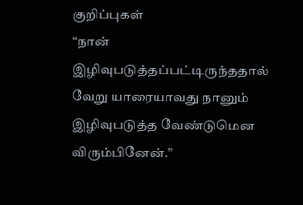குறிப்புகள்
“நான் இழிவுபடுத்தப்பட்டிருந்ததால் வேறு யாரையாவது நானும் இழிவுபடுத்த வேண்டுமென விரும்பினேன்.”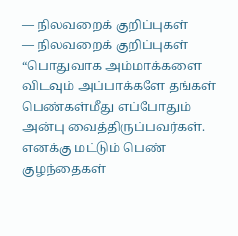― நிலவறைக் குறிப்புகள்
― நிலவறைக் குறிப்புகள்
“பொதுவாக அம்மாக்களை விடவும் அப்பாக்களே தங்கள் பெண்கள்மீது எப்போதும் அன்பு வைத்திருப்பவர்கள். எனக்கு மட்டும் பெண் குழந்தைகள்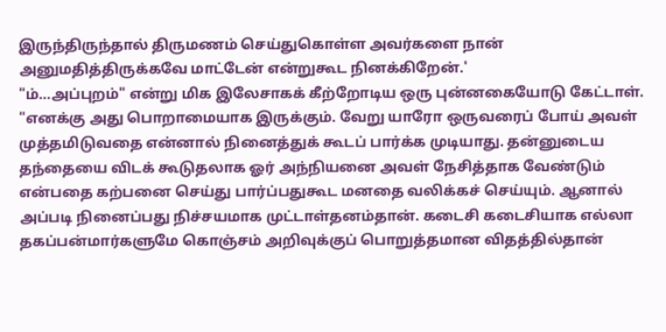இருந்திருந்தால் திருமணம் செய்துகொள்ள அவர்களை நான் அனுமதித்திருக்கவே மாட்டேன் என்றுகூட நினக்கிறேன்.'
"ம்...அப்புறம்" என்று மிக இலேசாகக் கீற்றோடிய ஒரு புன்னகையோடு கேட்டாள்.
"எனக்கு அது பொறாமையாக இருக்கும். வேறு யாரோ ஒருவரைப் போய் அவள் முத்தமிடுவதை என்னால் நினைத்துக் கூடப் பார்க்க முடியாது. தன்னுடைய தந்தையை விடக் கூடுதலாக ஓர் அந்நியனை அவள் நேசித்தாக வேண்டும் என்பதை கற்பனை செய்து பார்ப்பதுகூட மனதை வலிக்கச் செய்யும். ஆனால் அப்படி நினைப்பது நிச்சயமாக முட்டாள்தனம்தான். கடைசி கடைசியாக எல்லா தகப்பன்மார்களுமே கொஞ்சம் அறிவுக்குப் பொறுத்தமான விதத்தில்தான்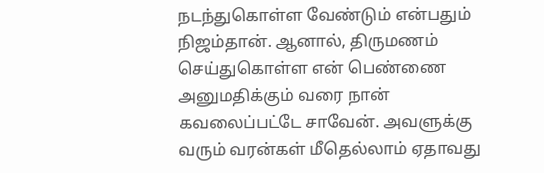நடந்துகொள்ள வேண்டும் என்பதும் நிஜம்தான். ஆனால், திருமணம் செய்துகொள்ள என் பெண்ணை அனுமதிக்கும் வரை நான் கவலைப்பட்டே சாவேன். அவளுக்கு வரும் வரன்கள் மீதெல்லாம் ஏதாவது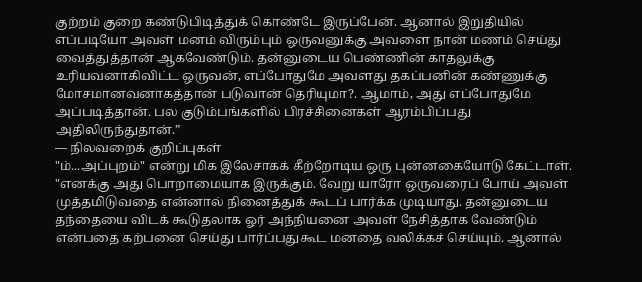குற்றம் குறை கண்டுபிடித்துக் கொண்டே இருப்பேன். ஆனால் இறுதியில் எப்படியோ அவள் மனம் விரும்பும் ஒருவனுக்கு அவளை நான் மணம் செய்து வைத்துத்தான் ஆகவேண்டும். தன்னுடைய பெண்ணின் காதலுக்கு உரியவனாகிவிட்ட ஒருவன், எப்போதுமே அவளது தகப்பனின் கண்ணுக்கு மோசமானவனாகத்தான் படுவான் தெரியுமா?. ஆமாம், அது எப்போதுமே அப்படித்தான். பல குடும்பங்களில் பிரச்சினைகள் ஆரம்பிப்பது அதிலிருந்துதான்.”
― நிலவறைக் குறிப்புகள்
"ம்...அப்புறம்" என்று மிக இலேசாகக் கீற்றோடிய ஒரு புன்னகையோடு கேட்டாள்.
"எனக்கு அது பொறாமையாக இருக்கும். வேறு யாரோ ஒருவரைப் போய் அவள் முத்தமிடுவதை என்னால் நினைத்துக் கூடப் பார்க்க முடியாது. தன்னுடைய தந்தையை விடக் கூடுதலாக ஓர் அந்நியனை அவள் நேசித்தாக வேண்டும் என்பதை கற்பனை செய்து பார்ப்பதுகூட மனதை வலிக்கச் செய்யும். ஆனால்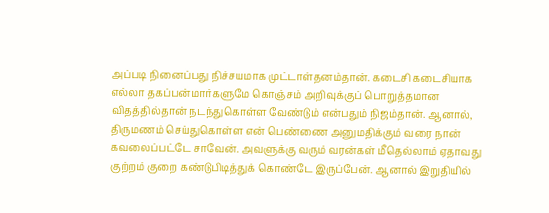அப்படி நினைப்பது நிச்சயமாக முட்டாள்தனம்தான். கடைசி கடைசியாக எல்லா தகப்பன்மார்களுமே கொஞ்சம் அறிவுக்குப் பொறுத்தமான விதத்தில்தான் நடந்துகொள்ள வேண்டும் என்பதும் நிஜம்தான். ஆனால், திருமணம் செய்துகொள்ள என் பெண்ணை அனுமதிக்கும் வரை நான் கவலைப்பட்டே சாவேன். அவளுக்கு வரும் வரன்கள் மீதெல்லாம் ஏதாவது குற்றம் குறை கண்டுபிடித்துக் கொண்டே இருப்பேன். ஆனால் இறுதியில்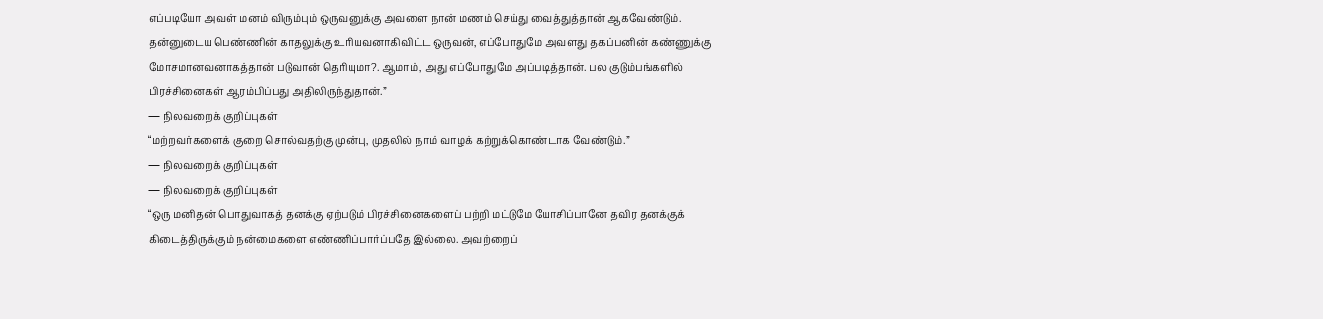எப்படியோ அவள் மனம் விரும்பும் ஒருவனுக்கு அவளை நான் மணம் செய்து வைத்துத்தான் ஆகவேண்டும். தன்னுடைய பெண்ணின் காதலுக்கு உரியவனாகிவிட்ட ஒருவன், எப்போதுமே அவளது தகப்பனின் கண்ணுக்கு மோசமானவனாகத்தான் படுவான் தெரியுமா?. ஆமாம், அது எப்போதுமே அப்படித்தான். பல குடும்பங்களில் பிரச்சினைகள் ஆரம்பிப்பது அதிலிருந்துதான்.”
― நிலவறைக் குறிப்புகள்
“மற்றவர்களைக் குறை சொல்வதற்கு முன்பு, முதலில் நாம் வாழக் கற்றுக்கொண்டாக வேண்டும்.”
― நிலவறைக் குறிப்புகள்
― நிலவறைக் குறிப்புகள்
“ஒரு மனிதன் பொதுவாகத் தனக்கு ஏற்படும் பிரச்சினைகளைப் பற்றி மட்டுமே யோசிப்பானே தவிர தனக்குக் கிடைத்திருக்கும் நன்மைகளை எண்ணிப்பார்ப்பதே இல்லை. அவற்றைப்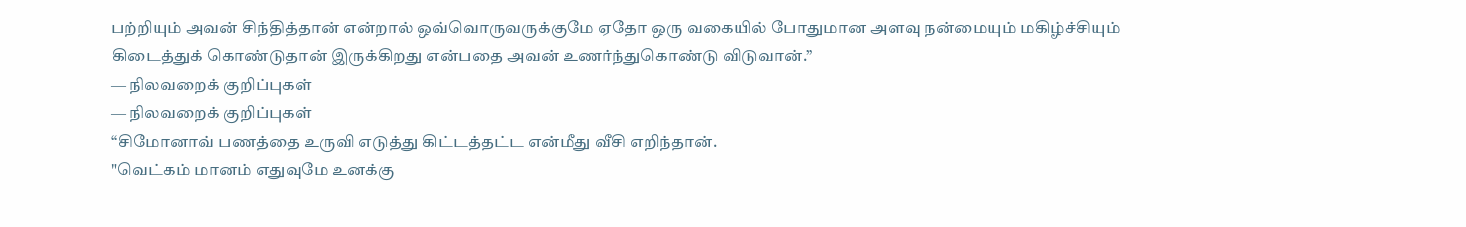பற்றியும் அவன் சிந்தித்தான் என்றால் ஒவ்வொருவருக்குமே ஏதோ ஒரு வகையில் போதுமான அளவு நன்மையும் மகிழ்ச்சியும் கிடைத்துக் கொண்டுதான் இருக்கிறது என்பதை அவன் உணர்ந்துகொண்டு விடுவான்.”
― நிலவறைக் குறிப்புகள்
― நிலவறைக் குறிப்புகள்
“சிமோனாவ் பணத்தை உருவி எடுத்து கிட்டத்தட்ட என்மீது வீசி எறிந்தான்.
"வெட்கம் மானம் எதுவுமே உனக்கு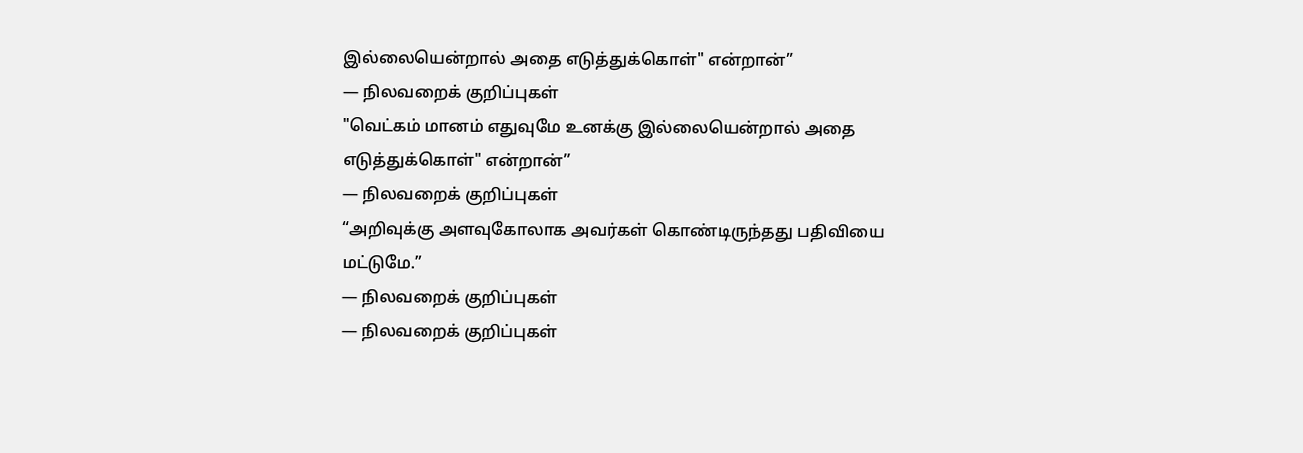இல்லையென்றால் அதை எடுத்துக்கொள்" என்றான்”
― நிலவறைக் குறிப்புகள்
"வெட்கம் மானம் எதுவுமே உனக்கு இல்லையென்றால் அதை எடுத்துக்கொள்" என்றான்”
― நிலவறைக் குறிப்புகள்
“அறிவுக்கு அளவுகோலாக அவர்கள் கொண்டிருந்தது பதிவியை மட்டுமே.”
― நிலவறைக் குறிப்புகள்
― நிலவறைக் குறிப்புகள்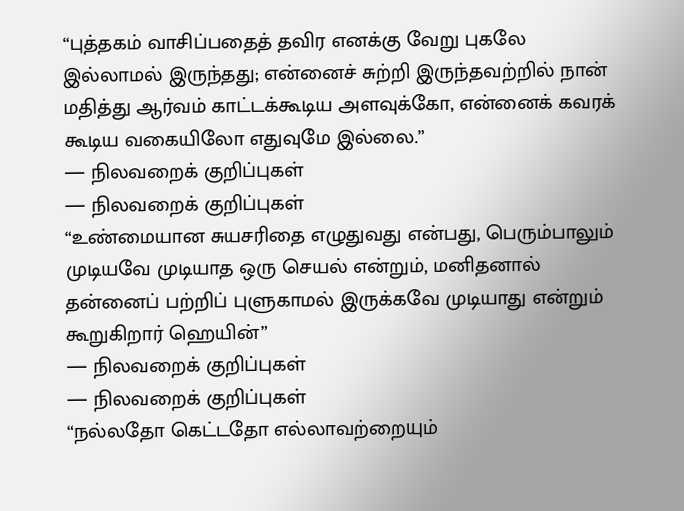“புத்தகம் வாசிப்பதைத் தவிர எனக்கு வேறு புகலே இல்லாமல் இருந்தது; என்னைச் சுற்றி இருந்தவற்றில் நான் மதித்து ஆர்வம் காட்டக்கூடிய அளவுக்கோ, என்னைக் கவரக் கூடிய வகையிலோ எதுவுமே இல்லை.”
― நிலவறைக் குறிப்புகள்
― நிலவறைக் குறிப்புகள்
“உண்மையான சுயசரிதை எழுதுவது என்பது, பெரும்பாலும் முடியவே முடியாத ஒரு செயல் என்றும், மனிதனால் தன்னைப் பற்றிப் புளுகாமல் இருக்கவே முடியாது என்றும் கூறுகிறார் ஹெயின்”
― நிலவறைக் குறிப்புகள்
― நிலவறைக் குறிப்புகள்
“நல்லதோ கெட்டதோ எல்லாவற்றையும்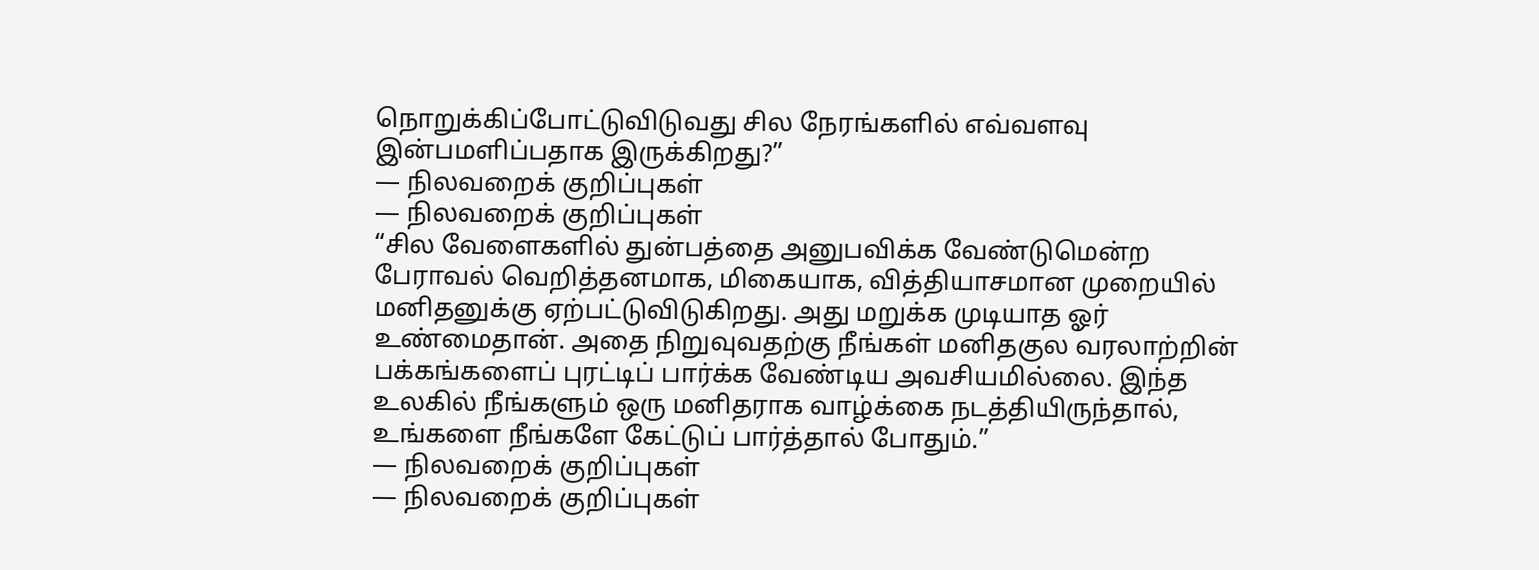நொறுக்கிப்போட்டுவிடுவது சில நேரங்களில் எவ்வளவு இன்பமளிப்பதாக இருக்கிறது?”
― நிலவறைக் குறிப்புகள்
― நிலவறைக் குறிப்புகள்
“சில வேளைகளில் துன்பத்தை அனுபவிக்க வேண்டுமென்ற பேராவல் வெறித்தனமாக, மிகையாக, வித்தியாசமான முறையில் மனிதனுக்கு ஏற்பட்டுவிடுகிறது. அது மறுக்க முடியாத ஓர் உண்மைதான். அதை நிறுவுவதற்கு நீங்கள் மனிதகுல வரலாற்றின் பக்கங்களைப் புரட்டிப் பார்க்க வேண்டிய அவசியமில்லை. இந்த உலகில் நீங்களும் ஒரு மனிதராக வாழ்க்கை நடத்தியிருந்தால், உங்களை நீங்களே கேட்டுப் பார்த்தால் போதும்.”
― நிலவறைக் குறிப்புகள்
― நிலவறைக் குறிப்புகள்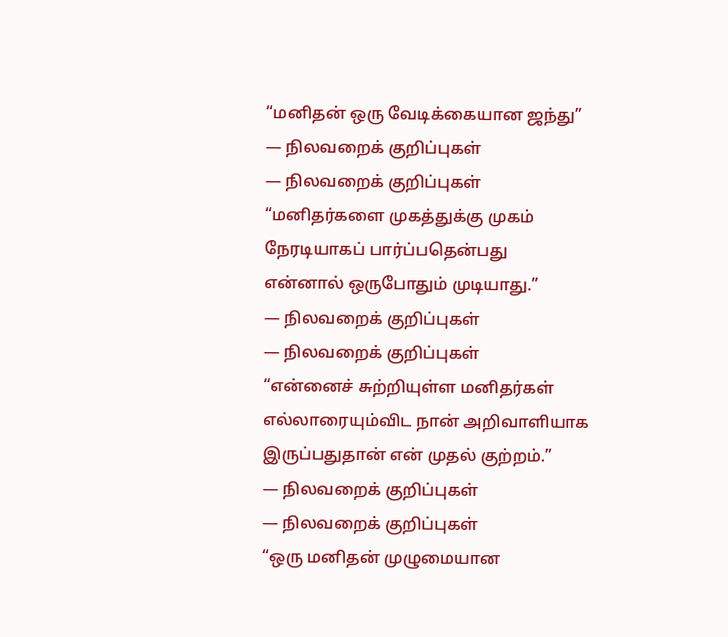“மனிதன் ஒரு வேடிக்கையான ஜந்து”
― நிலவறைக் குறிப்புகள்
― நிலவறைக் குறிப்புகள்
“மனிதர்களை முகத்துக்கு முகம் நேரடியாகப் பார்ப்பதென்பது என்னால் ஒருபோதும் முடியாது.”
― நிலவறைக் குறிப்புகள்
― நிலவறைக் குறிப்புகள்
“என்னைச் சுற்றியுள்ள மனிதர்கள் எல்லாரையும்விட நான் அறிவாளியாக இருப்பதுதான் என் முதல் குற்றம்.”
― நிலவறைக் குறிப்புகள்
― நிலவறைக் குறிப்புகள்
“ஒரு மனிதன் முழுமையான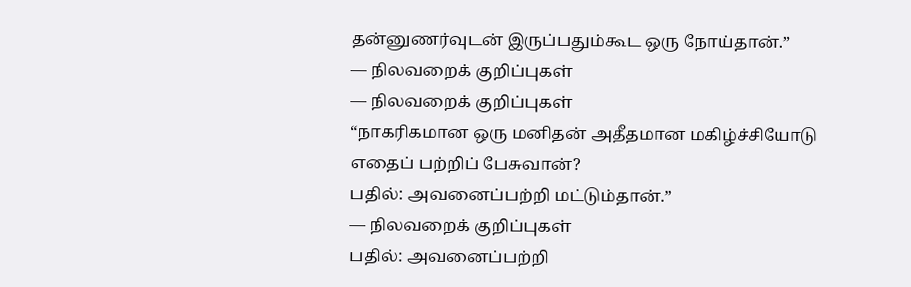தன்னுணர்வுடன் இருப்பதும்கூட ஒரு நோய்தான்.”
― நிலவறைக் குறிப்புகள்
― நிலவறைக் குறிப்புகள்
“நாகரிகமான ஒரு மனிதன் அதீதமான மகிழ்ச்சியோடு எதைப் பற்றிப் பேசுவான்?
பதில்: அவனைப்பற்றி மட்டும்தான்.”
― நிலவறைக் குறிப்புகள்
பதில்: அவனைப்பற்றி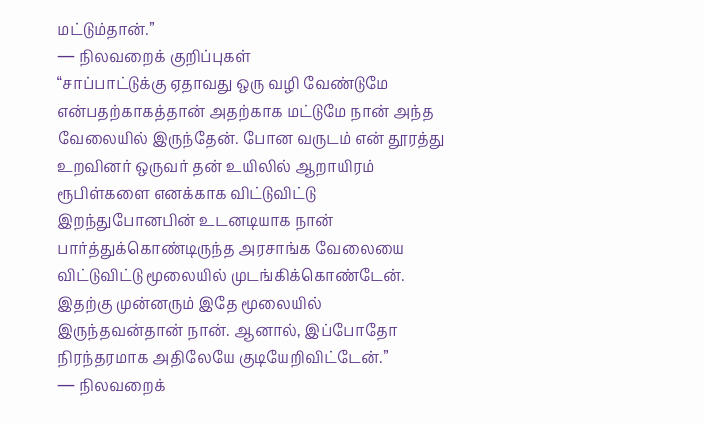மட்டும்தான்.”
― நிலவறைக் குறிப்புகள்
“சாப்பாட்டுக்கு ஏதாவது ஒரு வழி வேண்டுமே என்பதற்காகத்தான் அதற்காக மட்டுமே நான் அந்த வேலையில் இருந்தேன். போன வருடம் என் தூரத்து உறவினர் ஒருவர் தன் உயிலில் ஆறாயிரம் ரூபிள்களை எனக்காக விட்டுவிட்டு இறந்துபோனபின் உடனடியாக நான் பார்த்துக்கொண்டிருந்த அரசாங்க வேலையை விட்டுவிட்டு மூலையில் முடங்கிக்கொண்டேன். இதற்கு முன்னரும் இதே மூலையில் இருந்தவன்தான் நான். ஆனால், இப்போதோ நிரந்தரமாக அதிலேயே குடியேறிவிட்டேன்.”
― நிலவறைக்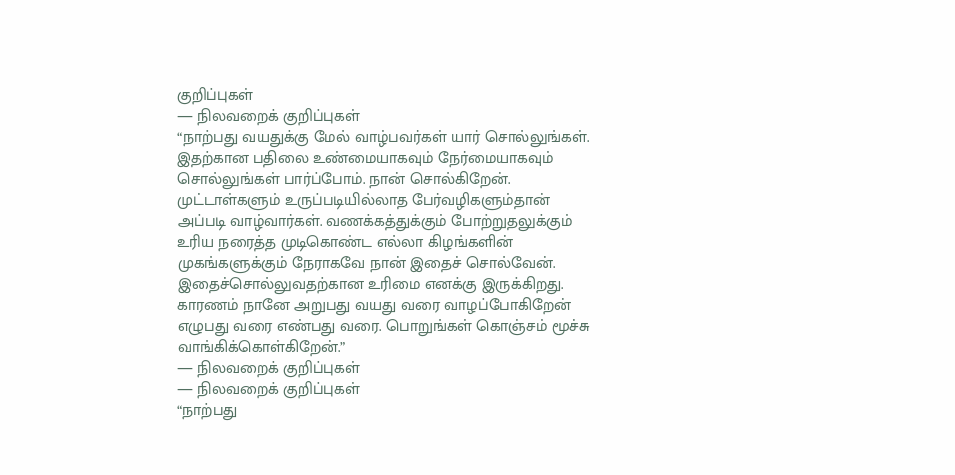குறிப்புகள்
― நிலவறைக் குறிப்புகள்
“நாற்பது வயதுக்கு மேல் வாழ்பவர்கள் யார் சொல்லுங்கள். இதற்கான பதிலை உண்மையாகவும் நேர்மையாகவும் சொல்லுங்கள் பார்ப்போம். நான் சொல்கிறேன். முட்டாள்களும் உருப்படியில்லாத பேர்வழிகளும்தான் அப்படி வாழ்வார்கள். வணக்கத்துக்கும் போற்றுதலுக்கும் உரிய நரைத்த முடிகொண்ட எல்லா கிழங்களின் முகங்களுக்கும் நேராகவே நான் இதைச் சொல்வேன். இதைச்சொல்லுவதற்கான உரிமை எனக்கு இருக்கிறது. காரணம் நானே அறுபது வயது வரை வாழப்போகிறேன் எழுபது வரை எண்பது வரை. பொறுங்கள் கொஞ்சம் மூச்சு வாங்கிக்கொள்கிறேன்.”
― நிலவறைக் குறிப்புகள்
― நிலவறைக் குறிப்புகள்
“நாற்பது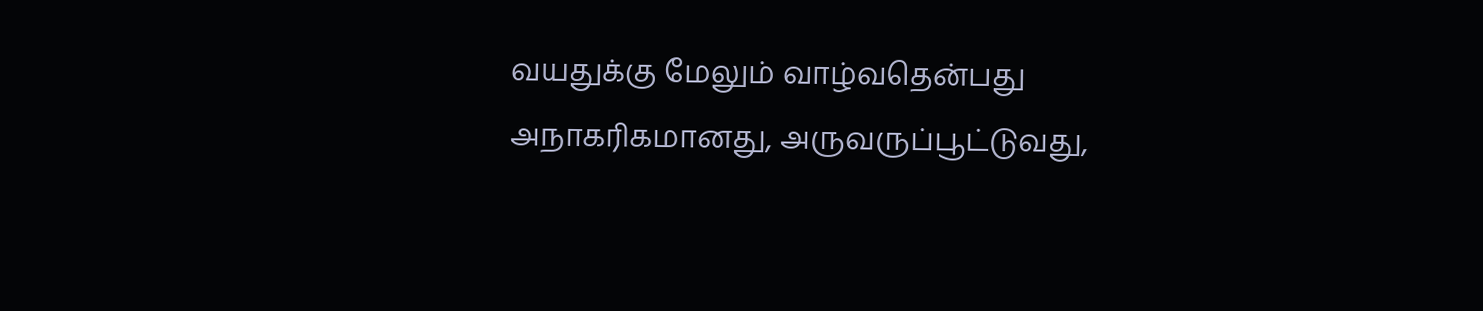வயதுக்கு மேலும் வாழ்வதென்பது அநாகரிகமானது, அருவருப்பூட்டுவது,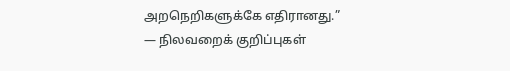அறநெறிகளுக்கே எதிரானது.”
― நிலவறைக் குறிப்புகள்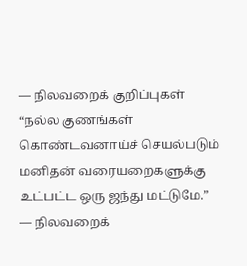― நிலவறைக் குறிப்புகள்
“நல்ல குணங்கள் கொண்டவனாய்ச் செயல்படும் மனிதன் வரையறைகளுக்கு உட்பட்ட ஒரு ஜந்து மட்டுமே.”
― நிலவறைக்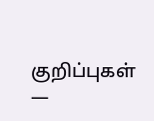குறிப்புகள்
―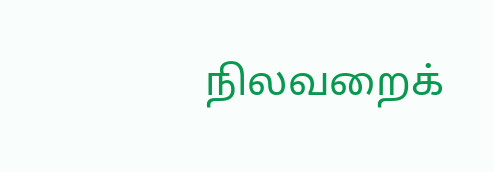நிலவறைக்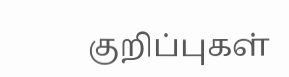குறிப்புகள்